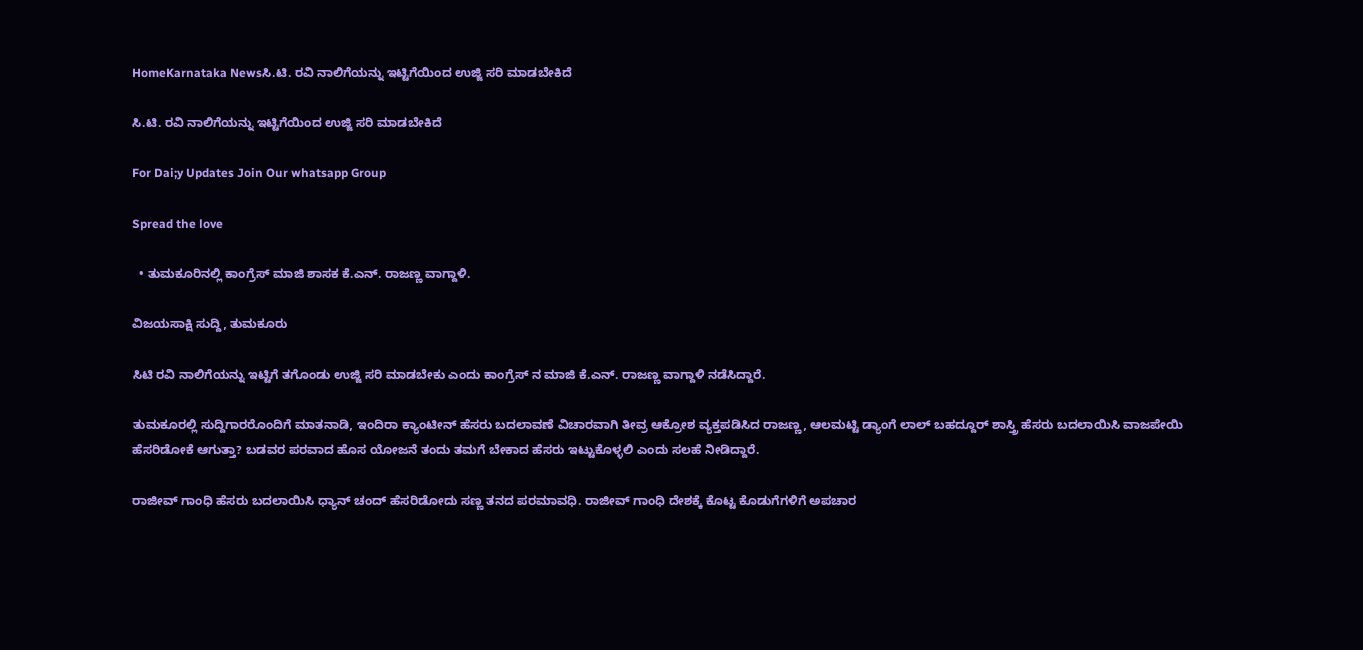HomeKarnataka Newsಸಿ.ಟಿ. ರವಿ ನಾಲಿಗೆಯನ್ನು ಇಟ್ಟಿಗೆಯಿಂದ ಉಜ್ಜಿ ಸರಿ ಮಾಡಬೇಕಿದೆ

ಸಿ.ಟಿ. ರವಿ ನಾಲಿಗೆಯನ್ನು ಇಟ್ಟಿಗೆಯಿಂದ ಉಜ್ಜಿ ಸರಿ ಮಾಡಬೇಕಿದೆ

For Dai;y Updates Join Our whatsapp Group

Spread the love

  • ತುಮಕೂರಿನಲ್ಲಿ ಕಾಂಗ್ರೆಸ್ ಮಾಜಿ ಶಾಸಕ ಕೆ.ಎನ್. ರಾಜಣ್ಣ ವಾಗ್ದಾಳಿ.

ವಿಜಯಸಾಕ್ಷಿ ಸುದ್ದಿ, ತುಮಕೂರು

ಸಿಟಿ ರವಿ ನಾಲಿಗೆಯನ್ನು ಇಟ್ಟಿಗೆ ತಗೊಂಡು ಉಜ್ಜಿ ಸರಿ ಮಾಡಬೇಕು ಎಂದು ಕಾಂಗ್ರೆಸ್ ನ ಮಾಜಿ ಕೆ.ಎನ್. ರಾಜಣ್ಣ ವಾಗ್ದಾಳಿ ನಡೆಸಿದ್ದಾರೆ.

ತುಮಕೂರಲ್ಲಿ ಸುದ್ದಿಗಾರರೊಂದಿಗೆ ಮಾತನಾಡಿ, ಇಂದಿರಾ ಕ್ಯಾಂಟೀನ್ ಹೆಸರು ಬದಲಾವಣೆ ವಿಚಾರವಾಗಿ ತೀವ್ರ ಆಕ್ರೋಶ ವ್ಯಕ್ತಪಡಿಸಿದ ರಾಜಣ್ಣ, ಆಲಮಟ್ಟಿ ಡ್ಯಾಂಗೆ ಲಾಲ್ ಬಹದ್ದೂರ್ ಶಾಸ್ತ್ರಿ ಹೆಸರು ಬದಲಾಯಿಸಿ ವಾಜಪೇಯಿ ಹೆಸರಿಡೋಕೆ ಆಗುತ್ತಾ? ಬಡವರ ಪರವಾದ ಹೊಸ ಯೋಜನೆ ತಂದು ತಮಗೆ ಬೇಕಾದ ಹೆಸರು ಇಟ್ಟುಕೊಳ್ಳಲಿ ಎಂದು ಸಲಹೆ ನೀಡಿದ್ದಾರೆ.

ರಾಜೀವ್ ಗಾಂಧಿ ಹೆಸರು ಬದಲಾಯಿಸಿ ಧ್ಯಾನ್ ಚಂದ್ ಹೆಸರಿಡೋದು‌ ಸಣ್ಣ ತನದ ಪರಮಾವಧಿ. ರಾಜೀವ್ ಗಾಂಧಿ ದೇಶಕ್ಕೆ ಕೊಟ್ಟ ಕೊಡುಗೆಗಳಿಗೆ ಅಪಚಾರ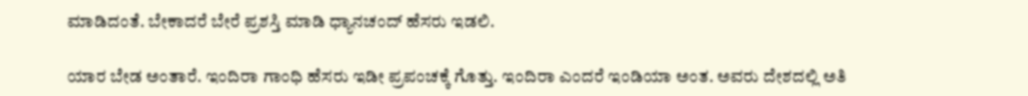ಮಾಡಿದಂತೆ. ಬೇಕಾದರೆ ಬೇರೆ ಪ್ರಶಸ್ತಿ ಮಾಡಿ ಧ್ಯಾನಚಂದ್ ಹೆಸರು ಇಡಲಿ.

ಯಾರ ಬೇಡ ಅಂತಾರೆ. ಇಂದಿರಾ ಗಾಂಧಿ ಹೆಸರು ಇಡೀ ಪ್ರಪಂಚಕ್ಕೆ ಗೊತ್ತು. ಇಂದಿರಾ ಎಂದರೆ ಇಂಡಿಯಾ ಅಂತ. ಅವರು ದೇಶದಲ್ಲಿ ಅತಿ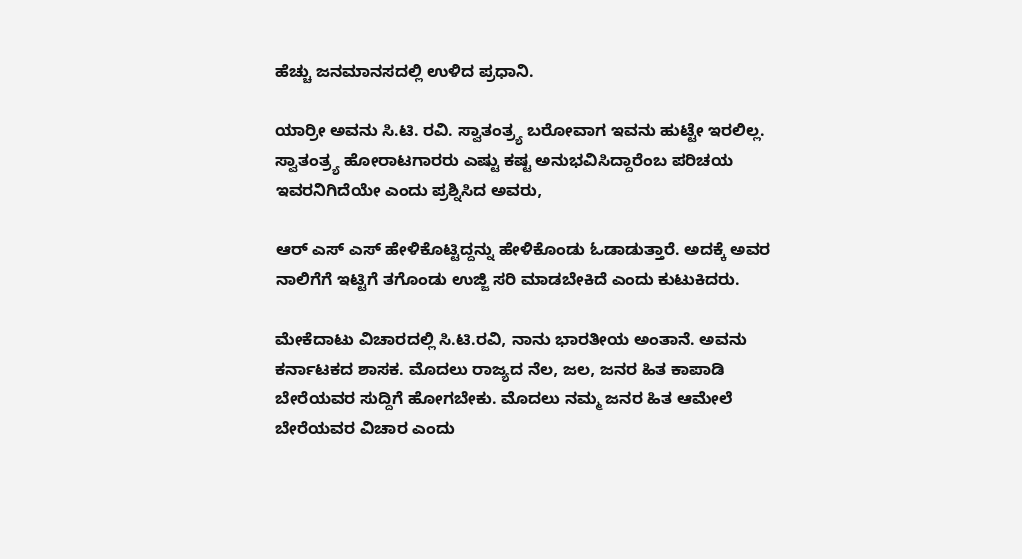ಹೆಚ್ಚು ಜನಮಾನಸದಲ್ಲಿ ಉಳಿದ ಪ್ರಧಾನಿ.

ಯಾರ್ರೀ ಅವನು ಸಿ.ಟಿ. ರವಿ. ಸ್ವಾತಂತ್ರ್ಯ ಬರೋವಾಗ ಇವನು ಹುಟ್ಟೇ ಇರಲಿಲ್ಲ. ಸ್ವಾತಂತ್ರ್ಯ ಹೋರಾಟಗಾರರು ಎಷ್ಟು ಕಷ್ಟ ಅನುಭವಿಸಿದ್ದಾರೆಂಬ ಪರಿಚಯ ಇವರನಿಗಿದೆಯೇ ಎಂದು ಪ್ರಶ್ನಿಸಿದ ಅವರು,

ಆರ್ ಎಸ್ ಎಸ್ ಹೇಳಿಕೊಟ್ಟಿದ್ದನ್ನು ಹೇಳಿಕೊಂಡು ಓಡಾಡುತ್ತಾರೆ. ಅದಕ್ಕೆ ಅವರ ನಾಲಿಗೆಗೆ ಇಟ್ಟಿಗೆ ತಗೊಂಡು ಉಜ್ಜಿ ಸರಿ ಮಾಡಬೇಕಿದೆ ಎಂದು ಕುಟುಕಿದರು.

ಮೇಕೆದಾಟು ವಿಚಾರದಲ್ಲಿ ಸಿ.ಟಿ.ರವಿ, ನಾನು ಭಾರತೀಯ ಅಂತಾನೆ. ಅವನು ಕರ್ನಾಟಕದ ಶಾಸಕ. ಮೊದಲು ರಾಜ್ಯದ ನೆಲ, ಜಲ‌, ಜನರ ಹಿತ ಕಾಪಾಡಿ ಬೇರೆಯವರ ಸುದ್ದಿಗೆ ಹೋಗಬೇಕು. ಮೊದಲು ನಮ್ಮ ಜನರ ಹಿತ ಆಮೇಲೆ ಬೇರೆಯವರ ವಿಚಾರ ಎಂದು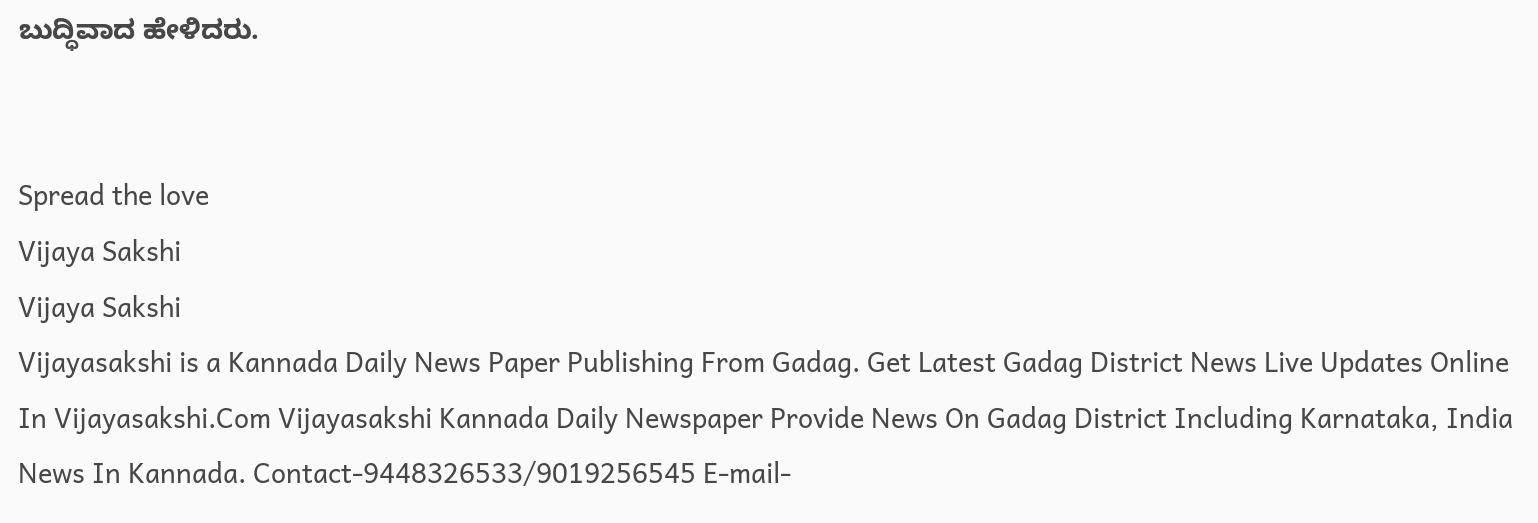ಬುದ್ಧಿವಾದ ಹೇಳಿದರು.


Spread the love
Vijaya Sakshi
Vijaya Sakshi
Vijayasakshi is a Kannada Daily News Paper Publishing From Gadag. Get Latest Gadag District News Live Updates Online In Vijayasakshi.Com Vijayasakshi Kannada Daily Newspaper Provide News On Gadag District Including Karnataka, India News In Kannada. Contact-9448326533/9019256545 E-mail-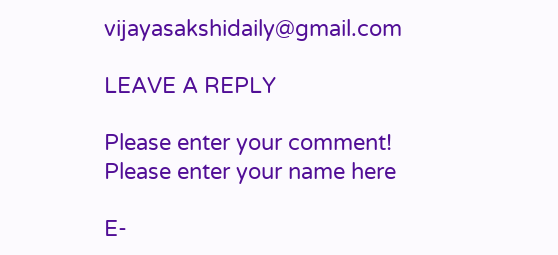vijayasakshidaily@gmail.com

LEAVE A REPLY

Please enter your comment!
Please enter your name here

E-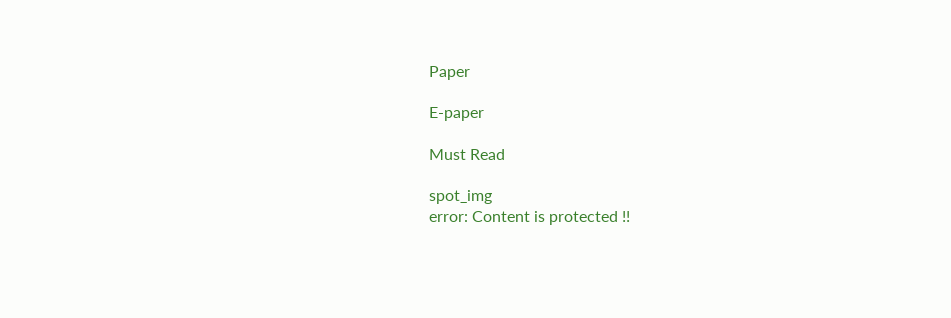Paper

E-paper

Must Read

spot_img
error: Content is protected !!